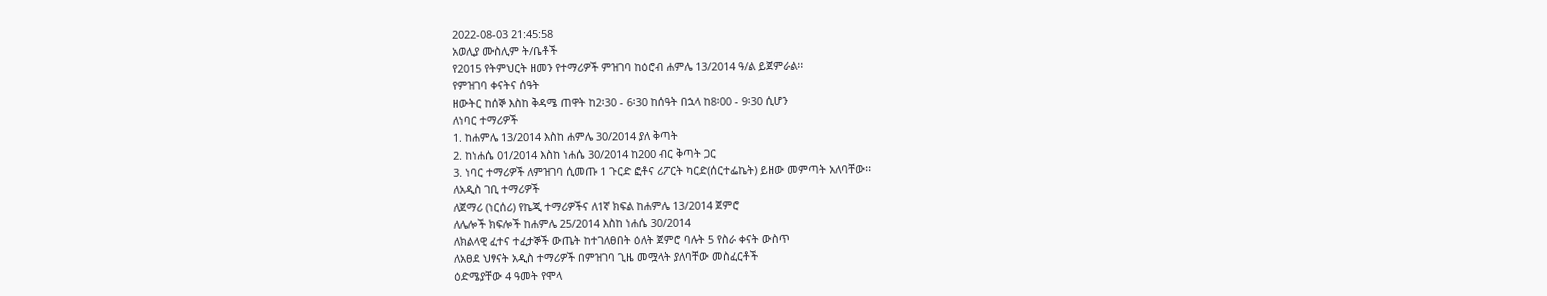2022-08-03 21:45:58
አወሊያ ሙስሊም ት/ቤቶች
የ2015 የትምህርት ዘመን የተማሪዎች ምዝገባ ከዕሮብ ሐምሌ 13/2014 ዓ/ል ይጀምራል፡፡
የምዝገባ ቀናትና ሰዓት
ዘውትር ከሰኞ እስከ ቅዳሜ ጠዋት ከ2፡30 - 6፡30 ከሰዓት በኋላ ከ8፡00 - 9፡30 ሲሆን
ለነባር ተማሪዎች
1. ከሐምሌ 13/2014 እስከ ሐምሌ 30/2014 ያለ ቅጣት
2. ከነሐሴ 01/2014 እስከ ነሐሴ 30/2014 ከ200 ብር ቅጣት ጋር
3. ነባር ተማሪዎች ለምዝገባ ሲመጡ 1 ጉርድ ፎቶና ሪፖርት ካርድ(ሰርተፌኬት) ይዘው መምጣት አለባቸው፡፡
ለአዲስ ገቢ ተማሪዎች
ለጀማሪ (ነርሰሪ) የኬጂ ተማሪዎችና ለ1ኛ ክፍል ከሐምሌ 13/2014 ጀምሮ
ለሌሎች ክፍሎች ከሐምሌ 25/2014 እስከ ነሐሴ 30/2014
ለክልላዊ ፈተና ተፈታኞች ውጤት ከተገለፀበት ዕለት ጀምሮ ባሉት 5 የስራ ቀናት ውስጥ
ለአፀደ ህፃናት አዲስ ተማሪዎች በምዝገባ ጊዜ መሟላት ያለባቸው መስፈርቶች
ዕድሜያቸው 4 ዓመት የሞላ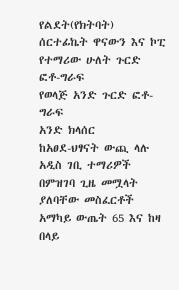የልደት(የክትባት) ሰርተፊኬት ዋናውን እና ኮፒ
የተማሪው ሁለት ጉርድ ፎቶ-ግራፍ
የወላጅ አንድ ጉርድ ፎቶ-ግራፍ
አንድ ክላሰር
ከአፀደ-ህፃናት ውጪ ላሉ አዲስ ገቢ ተማሪዎች በምዝገባ ጊዜ መሟላት ያለባቸው መስፈርቶች
አማካይ ውጤት 65 እና ከዛ በላይ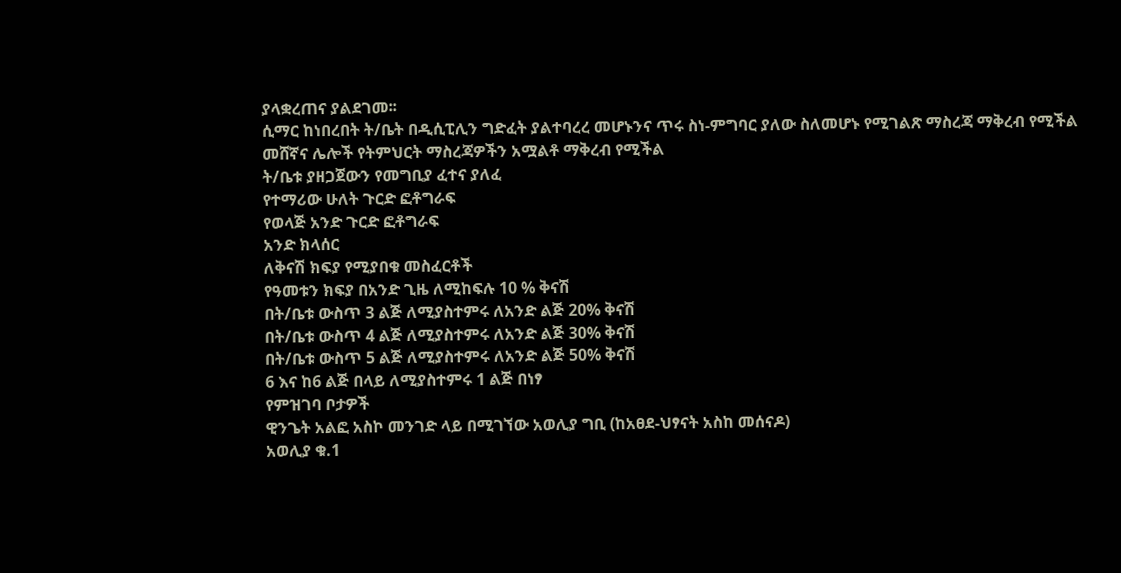ያላቋረጠና ያልደገመ፡፡
ሲማር ከነበረበት ት/ቤት በዲሲፒሊን ግድፈት ያልተባረረ መሆኑንና ጥሩ ስነ-ምግባር ያለው ስለመሆኑ የሚገልጽ ማስረጃ ማቅረብ የሚችል
መሸኛና ሌሎች የትምህርት ማስረጃዎችን አሟልቶ ማቅረብ የሚችል
ት/ቤቱ ያዘጋጀውን የመግቢያ ፈተና ያለፈ
የተማሪው ሁለት ጉርድ ፎቶግራፍ
የወላጅ አንድ ጉርድ ፎቶግራፍ
አንድ ክላሰር
ለቅናሽ ክፍያ የሚያበቁ መስፈርቶች
የዓመቱን ክፍያ በአንድ ጊዜ ለሚከፍሉ 10 % ቅናሽ
በት/ቤቱ ውስጥ 3 ልጅ ለሚያስተምሩ ለአንድ ልጅ 20% ቅናሽ
በት/ቤቱ ውስጥ 4 ልጅ ለሚያስተምሩ ለአንድ ልጅ 30% ቅናሽ
በት/ቤቱ ውስጥ 5 ልጅ ለሚያስተምሩ ለአንድ ልጅ 50% ቅናሽ
6 እና ከ6 ልጅ በላይ ለሚያስተምሩ 1 ልጅ በነፃ
የምዝገባ ቦታዎች
ዊንጌት አልፎ አስኮ መንገድ ላይ በሚገኘው አወሊያ ግቢ (ከአፀደ-ህፃናት አስከ መሰናዶ)
አወሊያ ቁ.1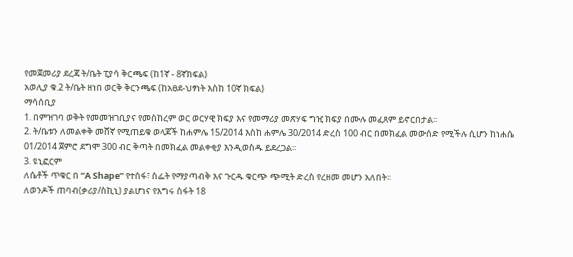የመጀመሪያ ደረጃ ት/ቤት ፒያሳ ቅርጫፍ (ከ1ኛ - 8ኛክፍል)
አወሊያ ቁ.2 ት/ቤት ዘነበ ወርቅ ቅርንጫፍ (ከአፀደ-ህፃነት እስከ 10ኛ ክፍል)
ማሳሰቢያ
1. በምዝገባ ወቅት የመመዝገቢያና የመስከረም ወር ወርሃዊ ክፍያ እና የመማሪያ መጽሃፍ ግዢ ክፍያ በሙሉ መፈጸም ይኖርበታል፡፡
2. ት/ቤቱን ለመልቀቅ መሸኛ የሚጠይቁ ወላጆች ከሐምሌ 15/2014 እስከ ሐምሌ 30/2014 ድረስ 100 ብር በመክፈል መውሰድ የሚችሉ ሲሆን ከነሐሴ 01/2014 ጀምሮ ደግሞ 300 ብር ቅጣት በመክፈል መልቀቂያ እንዲወስዱ ይደረጋል፡፡
3. ዩኒፎርም
ለሴቶች ጥቁር በ “A Shape” የተሰፋ፣ ስፌት የማያጣብቅ እና ጉርዱ ቁርጭ ጭሚት ድረስ የረዘመ መሆን አለበት፡፡
ለወንዶች ጠባብ(ቃሪያ/ስኪኒ) ያልሆነና የእግሩ ስፋት 18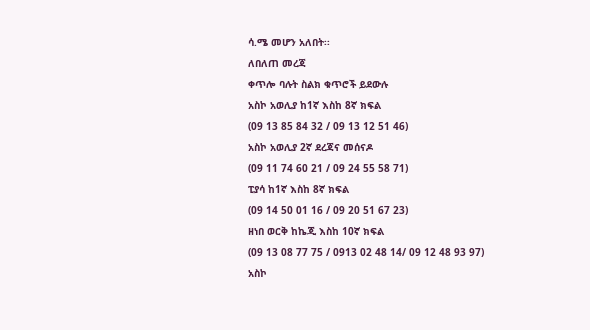ሳ.ሜ መሆን አለበት፡፡
ለበለጠ መረጃ
ቀጥሎ ባሉት ስልክ ቁጥሮች ይደውሉ
አስኮ አወሊያ ከ1ኛ እስከ 8ኛ ክፍል
(09 13 85 84 32 / 09 13 12 51 46)
አስኮ አወሊያ 2ኛ ደረጃና መሰናዶ
(09 11 74 60 21 / 09 24 55 58 71)
ፒያሳ ከ1ኛ እስከ 8ኛ ክፍል
(09 14 50 01 16 / 09 20 51 67 23)
ዘነበ ወርቅ ከኬጂ እስከ 10ኛ ክፍል
(09 13 08 77 75 / 0913 02 48 14/ 09 12 48 93 97)
አስኮ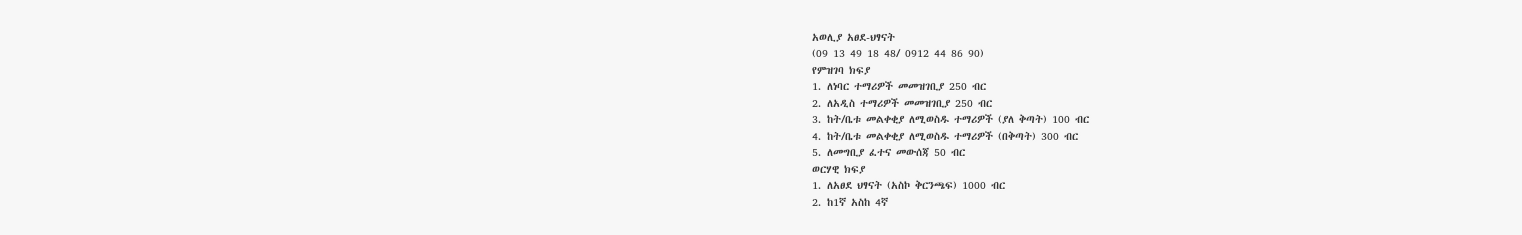አወሊያ አፀደ-ህፃናት
(09 13 49 18 48/ 0912 44 86 90)
የምዝገባ ክፍያ
1. ለነባር ተማሪዎች መመዝገቢያ 250 ብር
2. ለአዲስ ተማሪዎች መመዝገቢያ 250 ብር
3. ከት/ቤቱ መልቀቂያ ለሚወስዱ ተማሪዎች (ያለ ቅጣት) 100 ብር
4. ከት/ቤቱ መልቀቂያ ለሚወስዱ ተማሪዎች (በቅጣት) 300 ብር
5. ለመግቢያ ፈተና መውሰጃ 50 ብር
ወርሃዊ ክፍያ
1. ለአፀደ ህፃናት (አስኮ ቅርንጫፍ) 1000 ብር
2. ከ1ኛ አስከ 4ኛ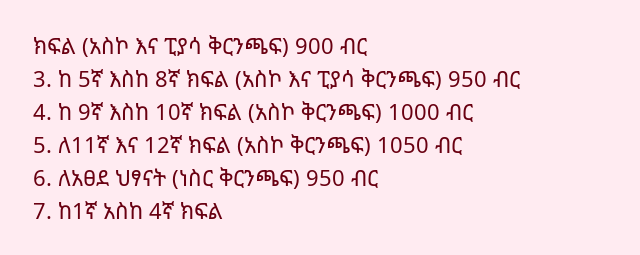ክፍል (አስኮ እና ፒያሳ ቅርንጫፍ) 900 ብር
3. ከ 5ኛ እስከ 8ኛ ክፍል (አስኮ እና ፒያሳ ቅርንጫፍ) 950 ብር
4. ከ 9ኛ እስከ 10ኛ ክፍል (አስኮ ቅርንጫፍ) 1000 ብር
5. ለ11ኛ እና 12ኛ ክፍል (አስኮ ቅርንጫፍ) 1050 ብር
6. ለአፀደ ህፃናት (ነስር ቅርንጫፍ) 950 ብር
7. ከ1ኛ አስከ 4ኛ ክፍል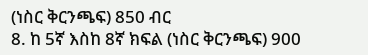(ነስር ቅርንጫፍ) 850 ብር
8. ከ 5ኛ እስከ 8ኛ ክፍል (ነስር ቅርንጫፍ) 900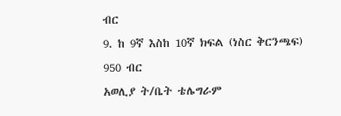ብር
9. ከ 9ኛ እስከ 10ኛ ክፍል (ነስር ቅርንጫፍ) 950 ብር
አወሊያ ት/ቤት ቴሌግራም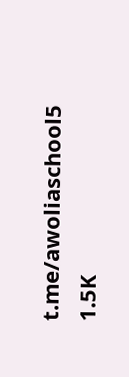t.me/awoliaschool5
1.5K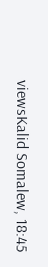viewsKalid Somalew, 18:45